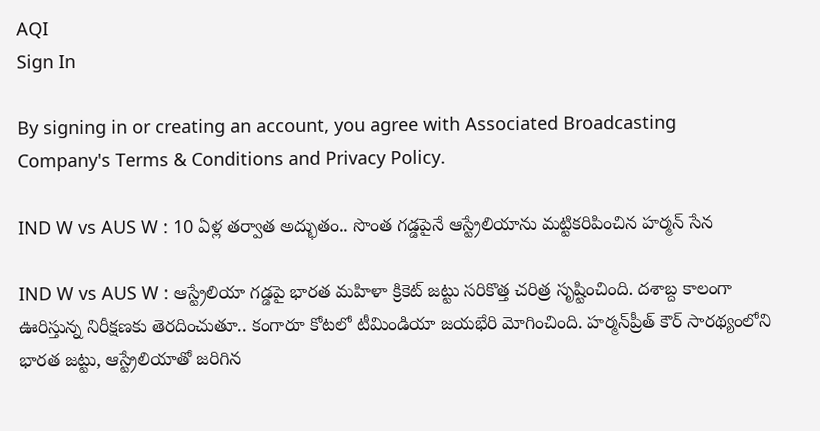AQI
Sign In

By signing in or creating an account, you agree with Associated Broadcasting Company's Terms & Conditions and Privacy Policy.

IND W vs AUS W : 10 ఏళ్ల తర్వాత అద్భుతం.. సొంత గడ్డపైనే ఆస్ట్రేలియాను మట్టికరిపించిన హర్మన్ సేన

IND W vs AUS W : ఆస్ట్రేలియా గడ్డపై భారత మహిళా క్రికెట్ జట్టు సరికొత్త చరిత్ర సృష్టించింది. దశాబ్ద కాలంగా ఊరిస్తున్న నిరీక్షణకు తెరదించుతూ.. కంగారూ కోటలో టీమిండియా జయభేరి మోగించింది. హర్మన్‌ప్రీత్ కౌర్ సారథ్యంలోని భారత జట్టు, ఆస్ట్రేలియాతో జరిగిన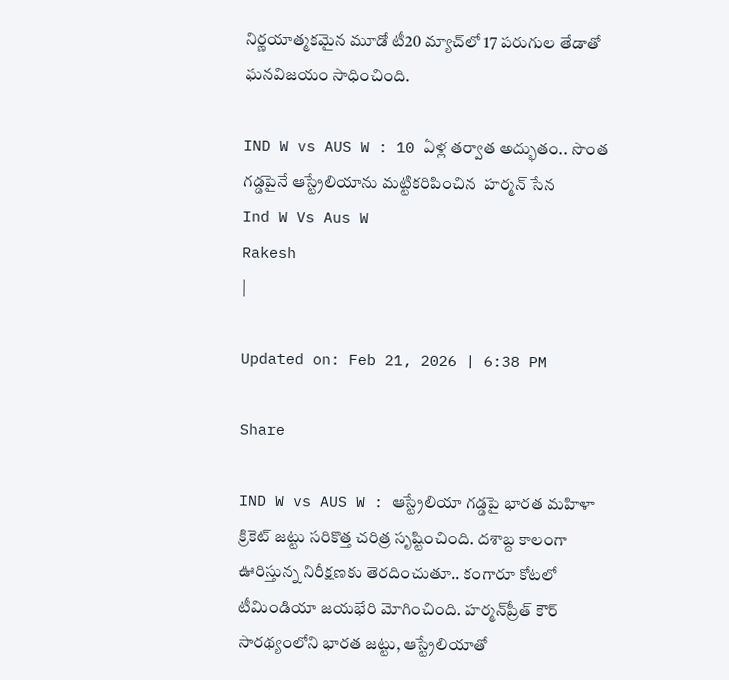నిర్ణయాత్మకమైన మూడో టీ20 మ్యాచ్‌లో 17 పరుగుల తేడాతో ఘనవిజయం సాధించింది.

IND W vs AUS W : 10 ఏళ్ల తర్వాత అద్భుతం.. సొంత గడ్డపైనే ఆస్ట్రేలియాను మట్టికరిపించిన  హర్మన్ సేన
Ind W Vs Aus W
Rakesh
|

Updated on: Feb 21, 2026 | 6:38 PM

Share

IND W vs AUS W : ఆస్ట్రేలియా గడ్డపై భారత మహిళా క్రికెట్ జట్టు సరికొత్త చరిత్ర సృష్టించింది. దశాబ్ద కాలంగా ఊరిస్తున్న నిరీక్షణకు తెరదించుతూ.. కంగారూ కోటలో టీమిండియా జయభేరి మోగించింది. హర్మన్‌ప్రీత్ కౌర్ సారథ్యంలోని భారత జట్టు, ఆస్ట్రేలియాతో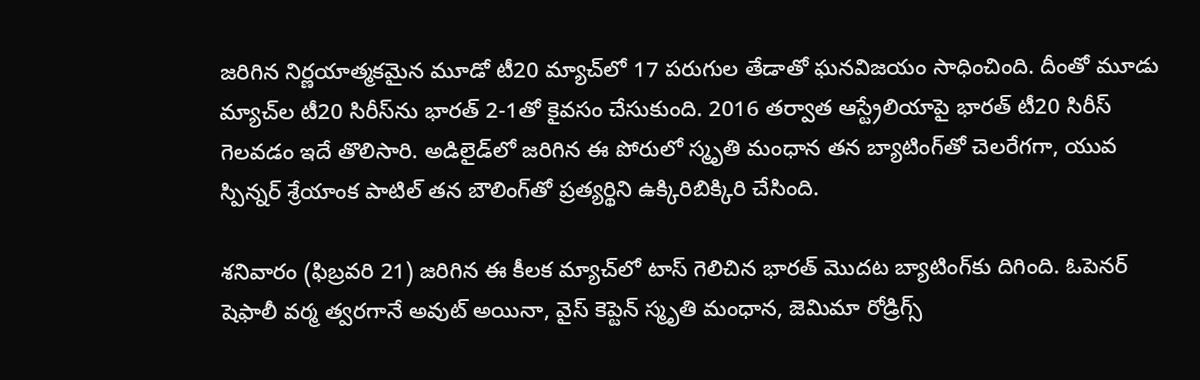జరిగిన నిర్ణయాత్మకమైన మూడో టీ20 మ్యాచ్‌లో 17 పరుగుల తేడాతో ఘనవిజయం సాధించింది. దీంతో మూడు మ్యాచ్‌ల టీ20 సిరీస్‌ను భారత్ 2-1తో కైవసం చేసుకుంది. 2016 తర్వాత ఆస్ట్రేలియాపై భారత్ టీ20 సిరీస్ గెలవడం ఇదే తొలిసారి. అడిలైడ్‌లో జరిగిన ఈ పోరులో స్మృతి మంధాన తన బ్యాటింగ్‌తో చెలరేగగా, యువ స్పిన్నర్ శ్రేయాంక పాటిల్ తన బౌలింగ్‌తో ప్రత్యర్థిని ఉక్కిరిబిక్కిరి చేసింది.

శనివారం (ఫిబ్రవరి 21) జరిగిన ఈ కీలక మ్యాచ్‌లో టాస్ గెలిచిన భారత్ మొదట బ్యాటింగ్‌కు దిగింది. ఓపెనర్ షెఫాలీ వర్మ త్వరగానే అవుట్ అయినా, వైస్ కెప్టెన్ స్మృతి మంధాన, జెమిమా రోడ్రిగ్స్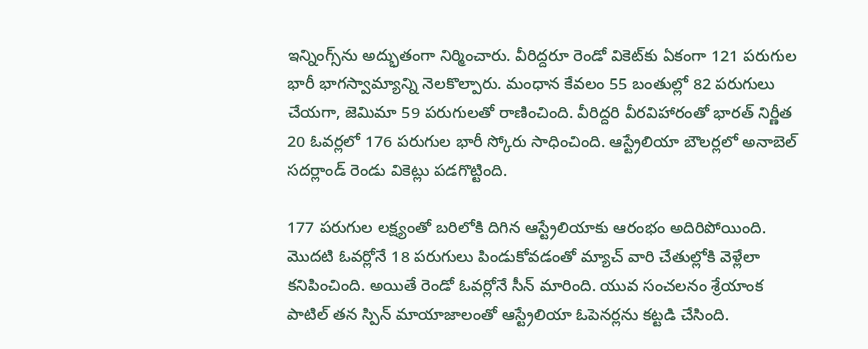ఇన్నింగ్స్‌ను అద్భుతంగా నిర్మించారు. వీరిద్దరూ రెండో వికెట్‌కు ఏకంగా 121 పరుగుల భారీ భాగస్వామ్యాన్ని నెలకొల్పారు. మంధాన కేవలం 55 బంతుల్లో 82 పరుగులు చేయగా, జెమిమా 59 పరుగులతో రాణించింది. వీరిద్దరి వీరవిహారంతో భారత్ నిర్ణీత 20 ఓవర్లలో 176 పరుగుల భారీ స్కోరు సాధించింది. ఆస్ట్రేలియా బౌలర్లలో అనాబెల్ సదర్లాండ్ రెండు వికెట్లు పడగొట్టింది.

177 పరుగుల లక్ష్యంతో బరిలోకి దిగిన ఆస్ట్రేలియాకు ఆరంభం అదిరిపోయింది. మొదటి ఓవర్లోనే 18 పరుగులు పిండుకోవడంతో మ్యాచ్ వారి చేతుల్లోకి వెళ్లేలా కనిపించింది. అయితే రెండో ఓవర్లోనే సీన్ మారింది. యువ సంచలనం శ్రేయాంక పాటిల్ తన స్పిన్ మాయాజాలంతో ఆస్ట్రేలియా ఓపెనర్లను కట్టడి చేసింది.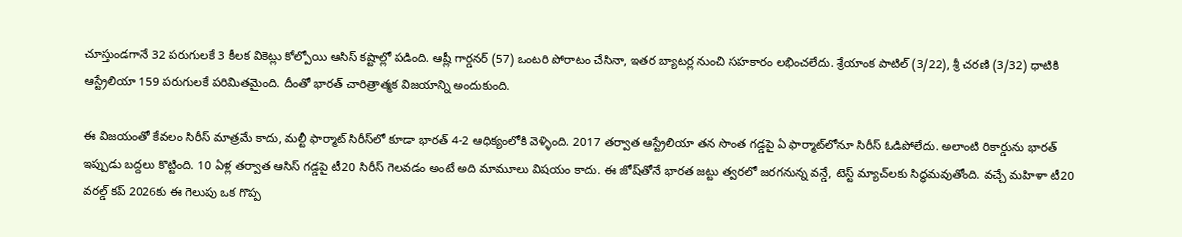చూస్తుండగానే 32 పరుగులకే 3 కీలక వికెట్లు కోల్పోయి ఆసిస్ కష్టాల్లో పడింది. ఆష్లీ గార్డనర్ (57) ఒంటరి పోరాటం చేసినా, ఇతర బ్యాటర్ల నుంచి సహకారం లభించలేదు. శ్రేయాంక పాటిల్ (3/22), శ్రీ చరణి (3/32) ధాటికి ఆస్ట్రేలియా 159 పరుగులకే పరిమితమైంది. దీంతో భారత్ చారిత్రాత్మక విజయాన్ని అందుకుంది.

ఈ విజయంతో కేవలం సిరీస్ మాత్రమే కాదు, మల్టీ ఫార్మాట్ సిరీస్‌లో కూడా భారత్ 4-2 ఆధిక్యంలోకి వెళ్ళింది. 2017 తర్వాత ఆస్ట్రేలియా తన సొంత గడ్డపై ఏ ఫార్మాట్‌లోనూ సిరీస్ ఓడిపోలేదు. అలాంటి రికార్డును భారత్ ఇప్పుడు బద్దలు కొట్టింది. 10 ఏళ్ల తర్వాత ఆసిస్ గడ్డపై టీ20 సిరీస్ గెలవడం అంటే అది మామూలు విషయం కాదు. ఈ జోష్‌తోనే భారత జట్టు త్వరలో జరగనున్న వన్డే, టెస్ట్ మ్యాచ్‌లకు సిద్ధమవుతోంది. వచ్చే మహిళా టీ20 వరల్డ్ కప్ 2026కు ఈ గెలుపు ఒక గొప్ప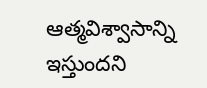ఆత్మవిశ్వాసాన్ని ఇస్తుందని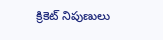క్రికెట్ నిపుణులు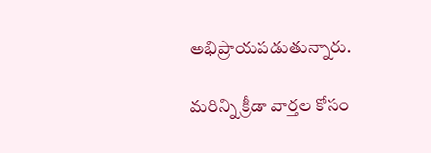అభిప్రాయపడుతున్నారు.

మరిన్ని క్రీడా వార్తల కోసం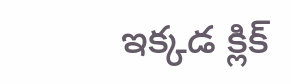ఇక్కడ క్లిక్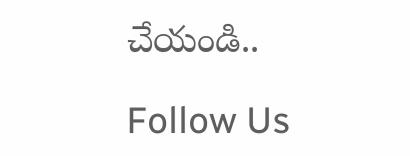చేయండి..

Follow Us